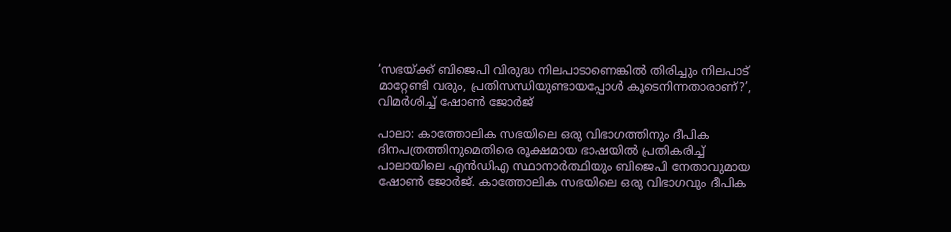‘സഭയ്ക്ക് ബിജെപി വിരുദ്ധ നിലപാടാണെങ്കിൽ തിരിച്ചും നിലപാട് മാറ്റേണ്ടി വരും, പ്രതിസന്ധിയുണ്ടായപ്പോൾ കൂടെനിന്നതാരാണ്?’, വിമർശിച്ച് ഷോൺ ജോർജ്

പാലാ: കാത്തോലിക സഭയിലെ ഒരു വിഭാഗത്തിനും ദീപിക ദിനപത്രത്തിനുമെതിരെ രൂക്ഷമായ ഭാഷയിൽ പ്രതികരിച്ച് പാലായിലെ എൻഡിഎ സ്ഥാനാർത്ഥിയും ബിജെപി നേതാവുമായ ഷോൺ ജോർജ്. കാത്തോലിക സഭയിലെ ഒരു വിഭാഗവും ദീപിക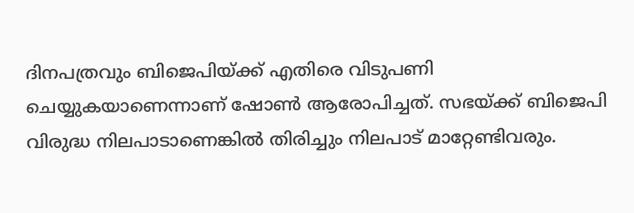ദിനപത്രവും ബിജെപിയ്ക്ക് എതിരെ വിടുപണി ചെയ്യുകയാണെന്നാണ് ഷോൺ ആരോപിച്ചത്. സഭയ്ക്ക് ബിജെപി വിരുദ്ധ നിലപാടാണെങ്കിൽ തിരിച്ചും നിലപാട് മാറ്റേണ്ടിവരും.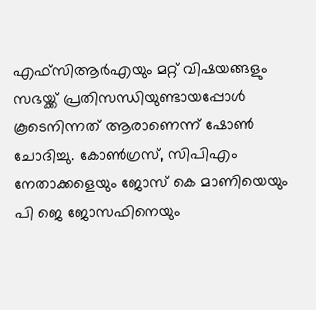എഫ്സിആർഎയും മറ്റ് വിഷയങ്ങളും സഭയ്ക്ക് പ്രതിസന്ധിയുണ്ടായപ്പോൾ കൂടെനിന്നത് ആരാണെന്ന് ഷോൺ ചോദിച്ചു. കോൺഗ്രസ്, സിപിഎം നേതാക്കളെയും ജോസ് കെ മാണിയെയും പി ജെ ജോസഫിനെയും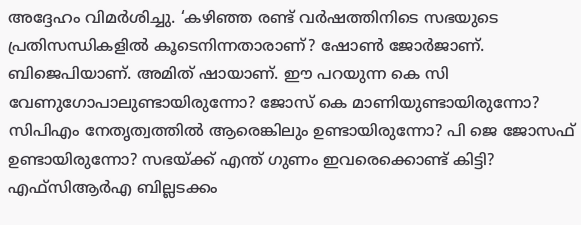അദ്ദേഹം വിമർശിച്ചു. ‘കഴിഞ്ഞ രണ്ട് വർഷത്തിനിടെ സഭയുടെ പ്രതിസന്ധികളിൽ കൂടെനിന്നതാരാണ്? ഷോൺ ജോർജാണ്. ബിജെപിയാണ്. അമിത് ഷായാണ്. ഈ പറയുന്ന കെ സി വേണുഗോപാലുണ്ടായിരുന്നോ? ജോസ് കെ മാണിയുണ്ടായിരുന്നോ? സിപിഎം നേതൃത്വത്തിൽ ആരെങ്കിലും ഉണ്ടായിരുന്നോ? പി ജെ ജോസഫ് ഉണ്ടായിരുന്നോ? സഭയ്ക്ക് എന്ത് ഗുണം ഇവരെക്കൊണ്ട് കിട്ടി? എഫ്സിആർഎ ബില്ലടക്കം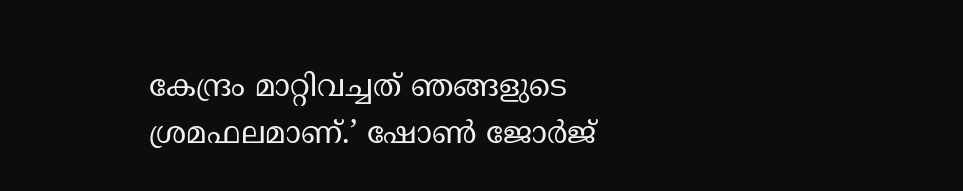കേന്ദ്രം മാറ്റിവച്ചത് ഞങ്ങളുടെ ശ്രമഫലമാണ്.’ ഷോൺ ജോർജ്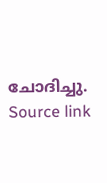ചോദിച്ചു.
Source link